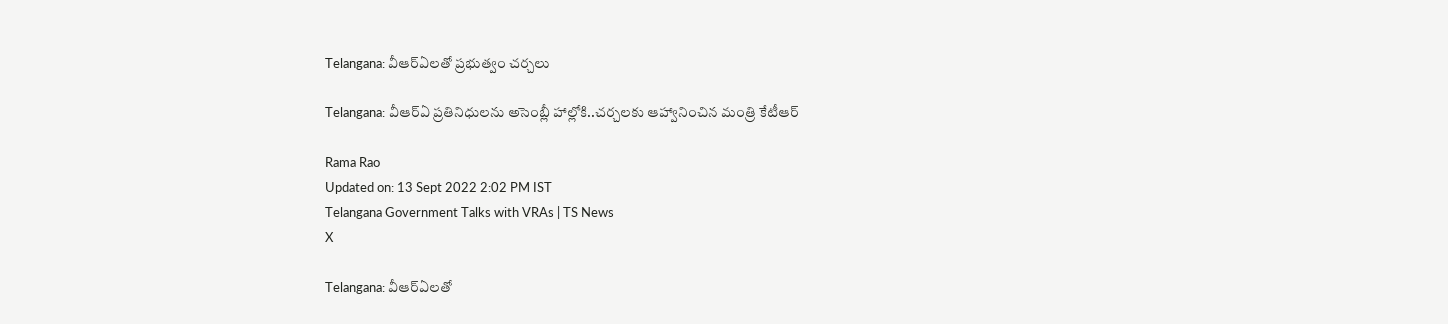Telangana: వీఆర్ఏలతో ప్రభుత్వం చర్చలు

Telangana: వీఆర్ఏ ప్రతినిధులను అసెంబ్లీ హాల్లోకి..చర్చలకు ఆహ్వానించిన మంత్రి కేటీఆర్

Rama Rao
Updated on: 13 Sept 2022 2:02 PM IST
Telangana Government Talks with VRAs | TS News
X

Telangana: వీఆర్ఏలతో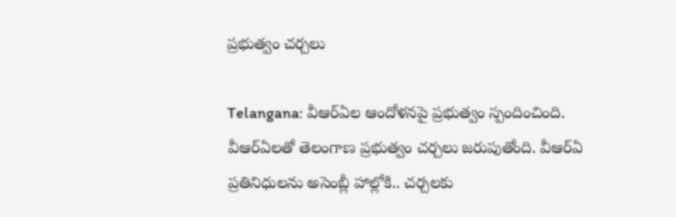ప్రభుత్వం చర్చలు

Telangana: వీఆర్ఏల ఆందోళనపై ప్రభుత్వం స్పందించింది. వీఆర్ఏలతో తెలంగాణ ప్రభుత్వం చర్చలు జరుపుతోంది. వీఆర్ఏ ప్రతినిధులను అసెంబ్లీ హాల్లోకి.. చర్చలకు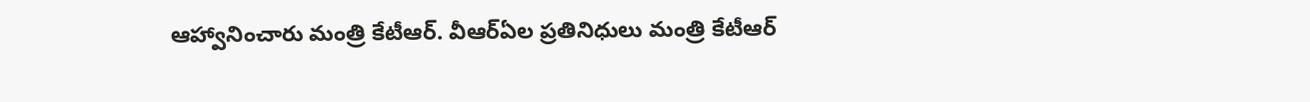ఆహ్వానించారు మంత్రి కేటీఆర్. వీఆర్ఏల ప్రతినిధులు మంత్రి కేటీఆర్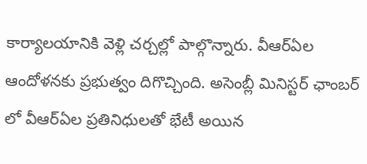కార్యాలయానికి వెళ్లి చర్చల్లో పాల్గొన్నారు. వీఆర్ఏల ఆందోళనకు ప్రభుత్వం దిగొచ్చింది. అసెంబ్లీ మినిస్టర్ ఛాంబర్ లో వీఆర్ఏల ప్రతినిధులతో భేటీ అయిన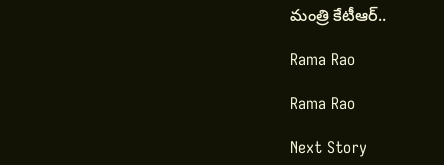మంత్రి కేటీఆర్..

Rama Rao

Rama Rao

Next Story